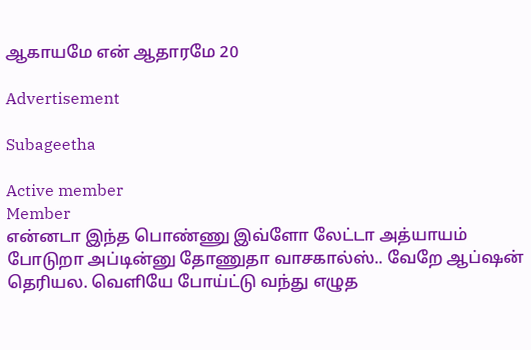ஆகாயமே என் ஆதாரமே 20

Advertisement

Subageetha

Active member
Member
என்னடா இந்த பொண்ணு இவ்ளோ லேட்டா அத்யாயம் போடுறா அப்டின்னு தோணுதா வாசகால்ஸ்.. வேறே ஆப்ஷன் தெரியல. வெளியே போய்ட்டு வந்து எழுத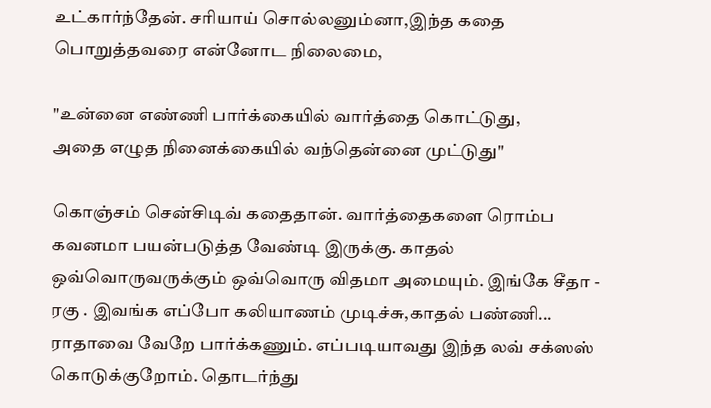உட்கார்ந்தேன். சரியாய் சொல்லனும்னா,இந்த கதை பொறுத்தவரை என்னோட நிலைமை,

"உன்னை எண்ணி பார்க்கையில் வார்த்தை கொட்டுது,
அதை எழுத நினைக்கையில் வந்தென்னை முட்டுது"

கொஞ்சம் சென்சிடிவ் கதைதான். வார்த்தைகளை ரொம்ப கவனமா பயன்படுத்த வேண்டி இருக்கு. காதல் ஒவ்வொருவருக்கும் ஒவ்வொரு விதமா அமையும். இங்கே சீதா - ரகு . இவங்க எப்போ கலியாணம் முடிச்சு,காதல் பண்ணி... ராதாவை வேறே பார்க்கணும். எப்படியாவது இந்த லவ் சக்ஸஸ் கொடுக்குறோம். தொடர்ந்து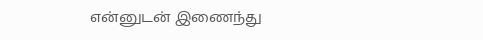என்னுடன் இணைந்து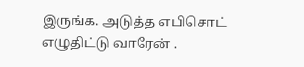இருங்க. அடுத்த எபிசொட் எழுதிட்டு வாரேன் .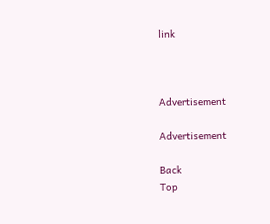link



Advertisement

Advertisement

Back
Top